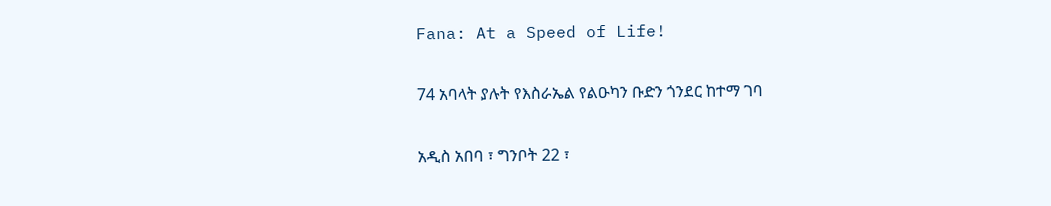Fana: At a Speed of Life!

74 አባላት ያሉት የእስራኤል የልዑካን ቡድን ጎንደር ከተማ ገባ

አዲስ አበባ ፣ ግንቦት 22 ፣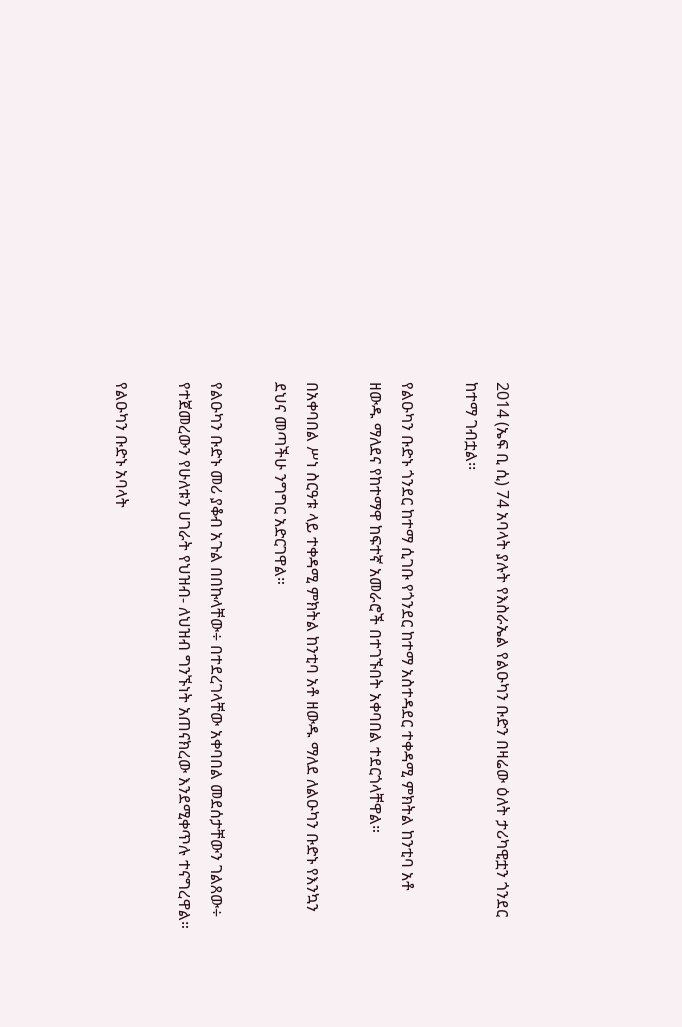2014 (ኤፍ ቢ ሲ) 74 አባላት ያሉት የእስራኤል የልዑካን ቡድን በዛሬው ዕለት ታሪካዊቷን ጎንደር ከተማ ገብቷል፡፡

የልዑካን ቡድኑ ጎንደር ከተማ ሲገቡ የጎንደር ከተማ አስተዳደር ተቀዳሚ ምክትል ከንቲባ አቶ ዘውዱ ማለደና የከተማዋ ከፍተኛ አመራሮች በተገኙበት አቀባበል ተደርጎላቸዋል።

በአቀባበል ሥነ ስርዓቱ ላይ ተቀዳሚ ምክትል ከንቲባ አቶ ዘውዱ ማለደ ለልዑካን ቡድኑ የእንኳን ደህና መጣችሁ ንግግር አድርገዋል።

የልዑካን ቡድኑ መሪ ያቆብ አጉል በበኩላቸው÷ በተደረገላቸው አቀባበል መደሰታቸውን ገልጸው÷ የተጀመረውን የሁለቱን ሀገራት የህዝብ- ለህዝብ ግንኙነት አጠናክረው እንደሚቀጥሉ ተናግረዋል።

የልዑካን ቡድኑ አባላት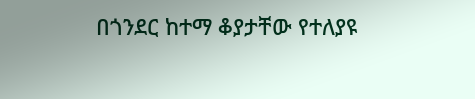በጎንደር ከተማ ቆያታቸው የተለያዩ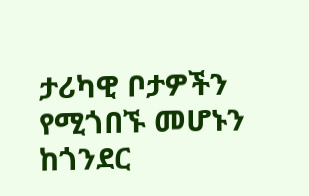ታሪካዊ ቦታዎችን የሚጎበኙ መሆኑን ከጎንደር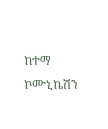ከተማ ኮሙኒኬሽን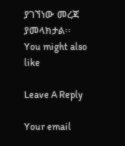ያገኘነው መረጃ ያመላክታል፡፡
You might also like

Leave A Reply

Your email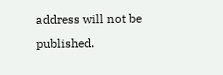address will not be published.